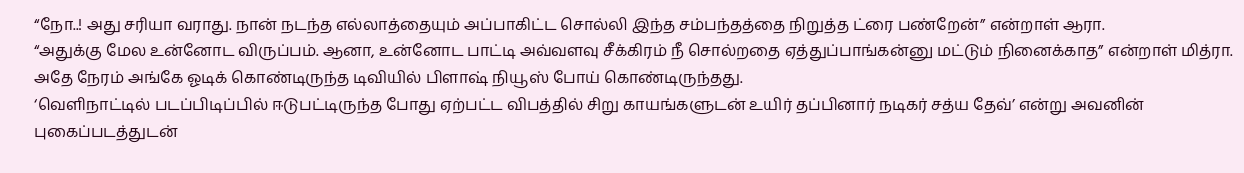“நோ..! அது சரியா வராது. நான் நடந்த எல்லாத்தையும் அப்பாகிட்ட சொல்லி இந்த சம்பந்தத்தை நிறுத்த ட்ரை பண்றேன்” என்றாள் ஆரா.
“அதுக்கு மேல உன்னோட விருப்பம். ஆனா, உன்னோட பாட்டி அவ்வளவு சீக்கிரம் நீ சொல்றதை ஏத்துப்பாங்கன்னு மட்டும் நினைக்காத” என்றாள் மித்ரா.
அதே நேரம் அங்கே ஓடிக் கொண்டிருந்த டிவியில் பிளாஷ் நியூஸ் போய் கொண்டிருந்தது.
‘வெளிநாட்டில் படப்பிடிப்பில் ஈடுபட்டிருந்த போது ஏற்பட்ட விபத்தில் சிறு காயங்களுடன் உயிர் தப்பினார் நடிகர் சத்ய தேவ்’ என்று அவனின் புகைப்படத்துடன்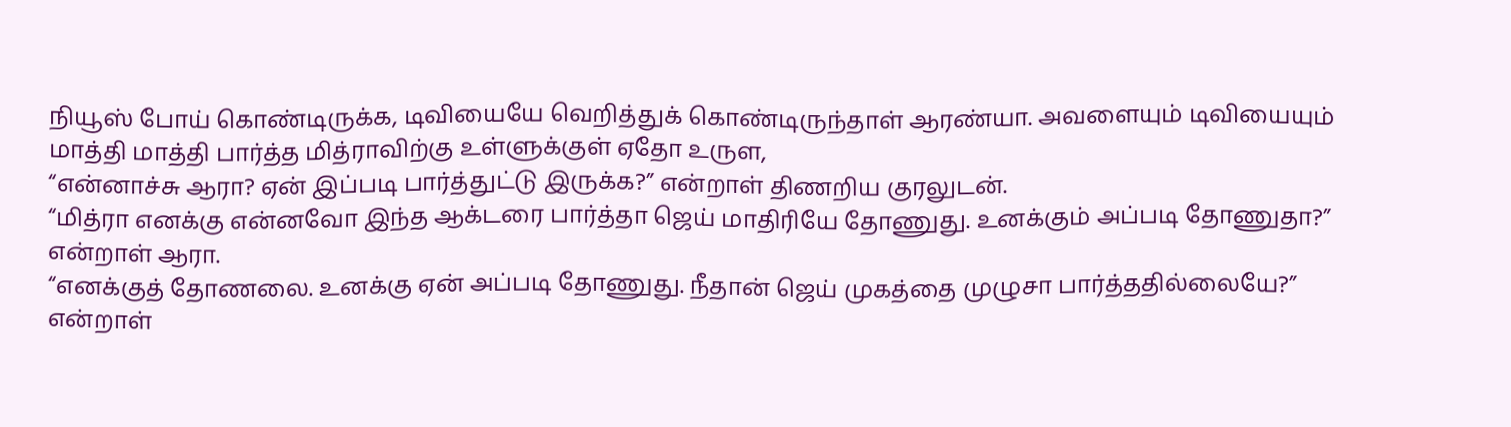நியூஸ் போய் கொண்டிருக்க, டிவியையே வெறித்துக் கொண்டிருந்தாள் ஆரண்யா. அவளையும் டிவியையும் மாத்தி மாத்தி பார்த்த மித்ராவிற்கு உள்ளுக்குள் ஏதோ உருள,
“என்னாச்சு ஆரா? ஏன் இப்படி பார்த்துட்டு இருக்க?” என்றாள் திணறிய குரலுடன்.
“மித்ரா எனக்கு என்னவோ இந்த ஆக்டரை பார்த்தா ஜெய் மாதிரியே தோணுது. உனக்கும் அப்படி தோணுதா?” என்றாள் ஆரா.
“எனக்குத் தோணலை. உனக்கு ஏன் அப்படி தோணுது. நீதான் ஜெய் முகத்தை முழுசா பார்த்ததில்லையே?” என்றாள்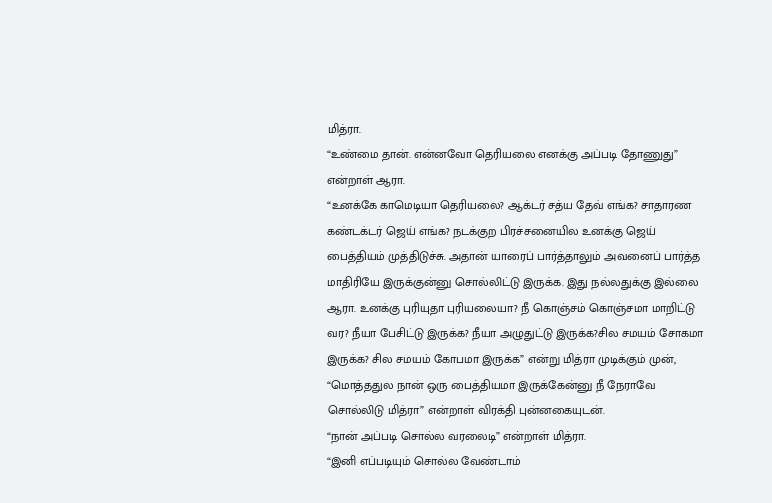மித்ரா.
“உண்மை தான். என்னவோ தெரியலை எனக்கு அப்படி தோணுது” என்றாள் ஆரா.
“உனக்கே காமெடியா தெரியலை? ஆக்டர் சத்ய தேவ் எங்க? சாதாரண கண்டக்டர் ஜெய் எங்க? நடக்குற பிரச்சனையில உனக்கு ஜெய் பைத்தியம் முத்திடுச்சு. அதான் யாரைப் பார்த்தாலும் அவனைப் பார்த்த மாதிரியே இருக்குன்னு சொல்லிட்டு இருக்க. இது நல்லதுக்கு இல்லை ஆரா. உனக்கு புரியுதா புரியலையா? நீ கொஞ்சம் கொஞ்சமா மாறிட்டு வர? நீயா பேசிட்டு இருக்க? நீயா அழுதுட்டு இருக்க?சில சமயம் சோகமா இருக்க? சில சமயம் கோபமா இருக்க” என்று மித்ரா முடிக்கும் முன்,
“மொத்ததுல நான் ஒரு பைத்தியமா இருக்கேன்னு நீ நேராவே சொல்லிடு மித்ரா” என்றாள் விரக்தி புன்னகையுடன்.
“நான் அப்படி சொல்ல வரலைடி” என்றாள் மித்ரா.
“இனி எப்படியும் சொல்ல வேண்டாம்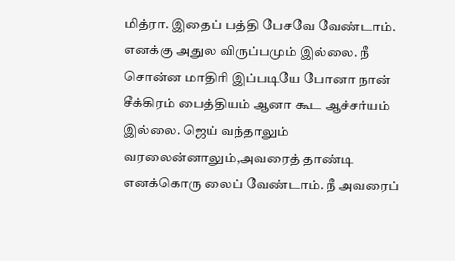மித்ரா. இதைப் பத்தி பேசவே வேண்டாம். எனக்கு அதுல விருப்பமும் இல்லை. நீ சொன்ன மாதிரி இப்படியே போனா நான் சீக்கிரம் பைத்தியம் ஆனா கூட ஆச்சர்யம் இல்லை. ஜெய் வந்தாலும் வரலைன்னாலும்,அவரைத் தாண்டி எனக்கொரு லைப் வேண்டாம். நீ அவரைப்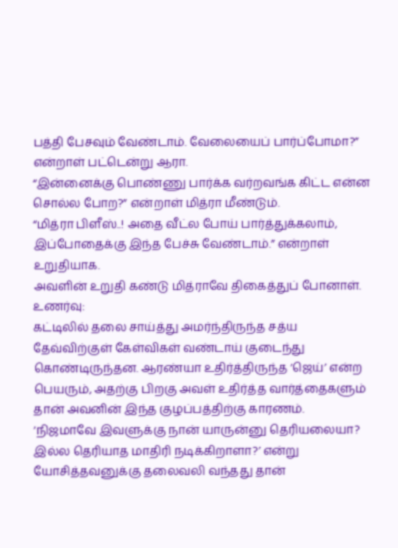பத்தி பேசவும் வேண்டாம். வேலையைப் பார்ப்போமா?” என்றாள் பட்டென்று ஆரா.
“இன்னைக்கு பொண்ணு பார்க்க வர்றவங்க கிட்ட என்ன சொல்ல போற?” என்றாள் மித்ரா மீண்டும்.
“மித்ரா பிளீஸ்..! அதை வீட்ல போய் பார்த்துக்கலாம், இப்போதைக்கு இந்த பேச்சு வேண்டாம்.” என்றாள் உறுதியாக.
அவளின் உறுதி கண்டு மித்ராவே திகைத்துப் போனாள்.
உணர்வு:
கட்டிலில் தலை சாய்த்து அமர்ந்திருந்த சத்ய தேவ்விற்குள் கேள்விகள் வண்டாய் குடைந்து கொண்டிருந்தன. ஆரண்யா உதிர்த்திருந்த ‘ஜெய்’ என்ற பெயரும், அதற்கு பிறகு அவள் உதிர்த்த வார்த்தைகளும் தான் அவனின் இந்த குழப்பத்திற்கு காரணம்.
‘நிஜமாவே இவளுக்கு நான் யாருன்னு தெரியலையா? இல்ல தெரியாத மாதிரி நடிக்கிறாளா?’ என்று யோசித்தவனுக்கு தலைவலி வந்தது தான்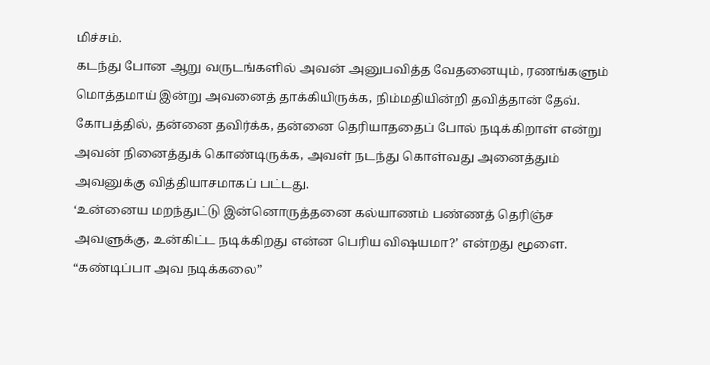மிச்சம்.
கடந்து போன ஆறு வருடங்களில் அவன் அனுபவித்த வேதனையும், ரணங்களும் மொத்தமாய் இன்று அவனைத் தாக்கியிருக்க, நிம்மதியின்றி தவித்தான் தேவ்.
கோபத்தில், தன்னை தவிர்க்க, தன்னை தெரியாததைப் போல் நடிக்கிறாள் என்று அவன் நினைத்துக் கொண்டிருக்க, அவள் நடந்து கொள்வது அனைத்தும் அவனுக்கு வித்தியாசமாகப் பட்டது.
‘உன்னைய மறந்துட்டு இன்னொருத்தனை கல்யாணம் பண்ணத் தெரிஞ்ச அவளுக்கு, உன்கிட்ட நடிக்கிறது என்ன பெரிய விஷயமா?’ என்றது மூளை.
“கண்டிப்பா அவ நடிக்கலை”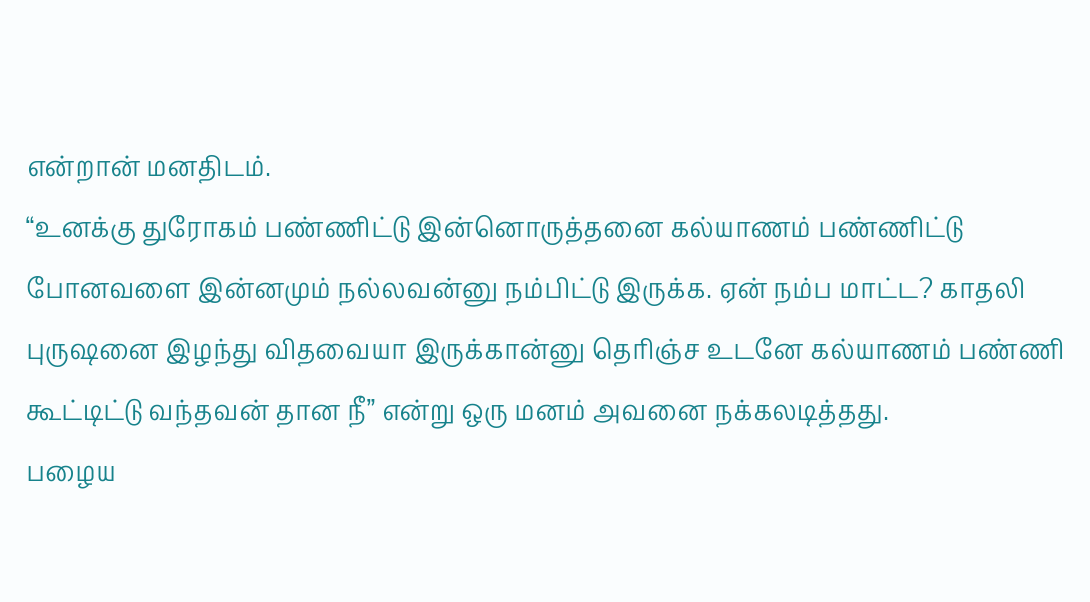என்றான் மனதிடம்.
“உனக்கு துரோகம் பண்ணிட்டு இன்னொருத்தனை கல்யாணம் பண்ணிட்டு போனவளை இன்னமும் நல்லவன்னு நம்பிட்டு இருக்க. ஏன் நம்ப மாட்ட? காதலி புருஷனை இழந்து விதவையா இருக்கான்னு தெரிஞ்ச உடனே கல்யாணம் பண்ணி கூட்டிட்டு வந்தவன் தான நீ” என்று ஒரு மனம் அவனை நக்கலடித்தது.
பழைய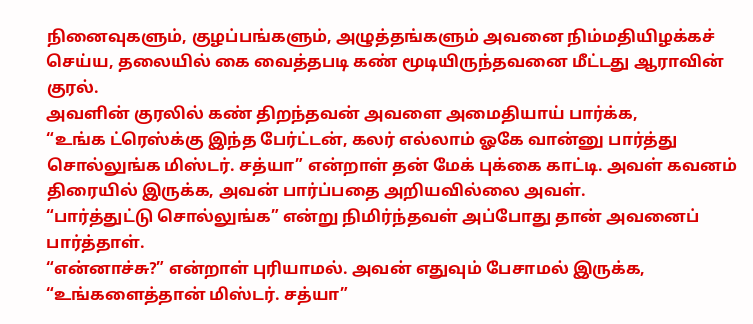நினைவுகளும், குழப்பங்களும், அழுத்தங்களும் அவனை நிம்மதியிழக்கச் செய்ய, தலையில் கை வைத்தபடி கண் மூடியிருந்தவனை மீட்டது ஆராவின் குரல்.
அவளின் குரலில் கண் திறந்தவன் அவளை அமைதியாய் பார்க்க,
“உங்க ட்ரெஸ்க்கு இந்த பேர்ட்டன், கலர் எல்லாம் ஓகே வான்னு பார்த்து சொல்லுங்க மிஸ்டர். சத்யா” என்றாள் தன் மேக் புக்கை காட்டி. அவள் கவனம் திரையில் இருக்க, அவன் பார்ப்பதை அறியவில்லை அவள்.
“பார்த்துட்டு சொல்லுங்க” என்று நிமிர்ந்தவள் அப்போது தான் அவனைப் பார்த்தாள்.
“என்னாச்சு?” என்றாள் புரியாமல். அவன் எதுவும் பேசாமல் இருக்க,
“உங்களைத்தான் மிஸ்டர். சத்யா”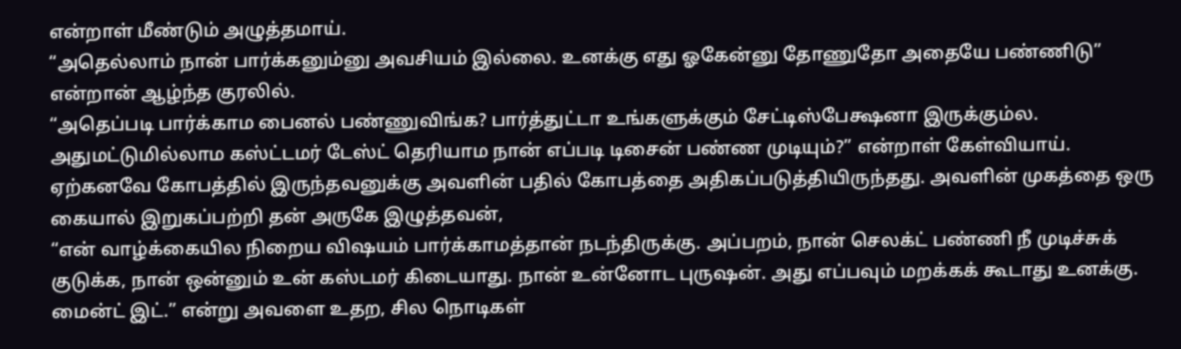என்றாள் மீண்டும் அழுத்தமாய்.
“அதெல்லாம் நான் பார்க்கனும்னு அவசியம் இல்லை. உனக்கு எது ஓகேன்னு தோணுதோ அதையே பண்ணிடு” என்றான் ஆழ்ந்த குரலில்.
“அதெப்படி பார்க்காம பைனல் பண்ணுவிங்க? பார்த்துட்டா உங்களுக்கும் சேட்டிஸ்பேக்ஷனா இருக்கும்ல. அதுமட்டுமில்லாம கஸ்ட்டமர் டேஸ்ட் தெரியாம நான் எப்படி டிசைன் பண்ண முடியும்?” என்றாள் கேள்வியாய்.
ஏற்கனவே கோபத்தில் இருந்தவனுக்கு அவளின் பதில் கோபத்தை அதிகப்படுத்தியிருந்தது. அவளின் முகத்தை ஒரு கையால் இறுகப்பற்றி தன் அருகே இழுத்தவன்,
“என் வாழ்க்கையில நிறைய விஷயம் பார்க்காமத்தான் நடந்திருக்கு. அப்பறம், நான் செலக்ட் பண்ணி நீ முடிச்சுக் குடுக்க, நான் ஒன்னும் உன் கஸ்டமர் கிடையாது. நான் உன்னோட புருஷன். அது எப்பவும் மறக்கக் கூடாது உனக்கு. மைன்ட் இட்.” என்று அவளை உதற, சில நொடிகள்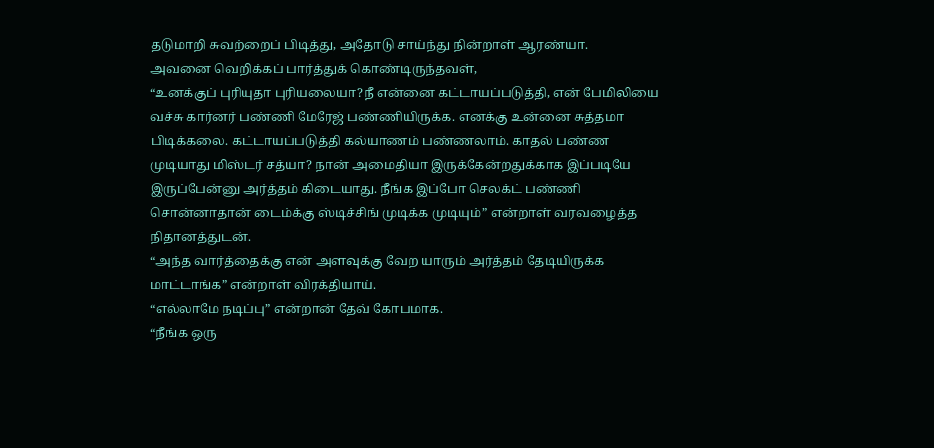தடுமாறி சுவற்றைப் பிடித்து, அதோடு சாய்ந்து நின்றாள் ஆரண்யா.
அவனை வெறிக்கப் பார்த்துக் கொண்டிருந்தவள்,
“உனக்குப் புரியுதா புரியலையா?நீ என்னை கட்டாயப்படுத்தி, என் பேமிலியை வச்சு கார்னர் பண்ணி மேரேஜ் பண்ணியிருக்க. எனக்கு உன்னை சுத்தமா பிடிக்கலை. கட்டாயப்படுத்தி கல்யாணம் பண்ணலாம். காதல் பண்ண முடியாது மிஸ்டர் சத்யா? நான் அமைதியா இருக்கேன்றதுக்காக இப்படியே இருப்பேன்னு அர்த்தம் கிடையாது. நீங்க இப்போ செலக்ட் பண்ணி சொன்னாதான் டைம்க்கு ஸ்டிச்சிங் முடிக்க முடியும்” என்றாள் வரவழைத்த நிதானத்துடன்.
“அந்த வார்த்தைக்கு என் அளவுக்கு வேற யாரும் அர்த்தம் தேடியிருக்க மாட்டாங்க” என்றாள் விரக்தியாய்.
“எல்லாமே நடிப்பு” என்றான் தேவ் கோபமாக.
“நீங்க ஒரு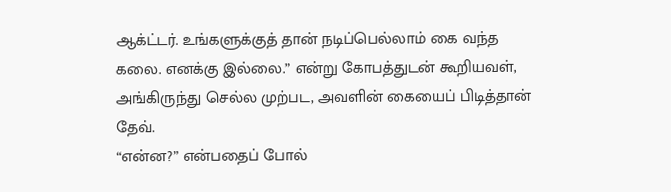ஆக்ட்டர். உங்களுக்குத் தான் நடிப்பெல்லாம் கை வந்த கலை. எனக்கு இல்லை.” என்று கோபத்துடன் கூறியவள், அங்கிருந்து செல்ல முற்பட, அவளின் கையைப் பிடித்தான் தேவ்.
“என்ன?” என்பதைப் போல்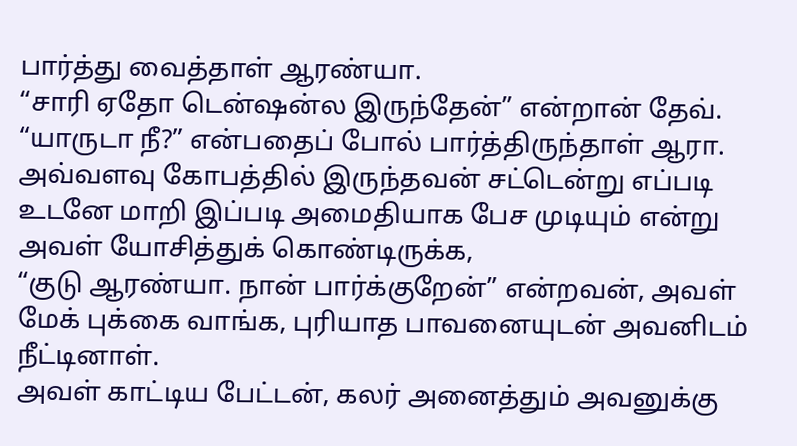பார்த்து வைத்தாள் ஆரண்யா.
“சாரி ஏதோ டென்ஷன்ல இருந்தேன்” என்றான் தேவ்.
“யாருடா நீ?” என்பதைப் போல் பார்த்திருந்தாள் ஆரா. அவ்வளவு கோபத்தில் இருந்தவன் சட்டென்று எப்படி உடனே மாறி இப்படி அமைதியாக பேச முடியும் என்று அவள் யோசித்துக் கொண்டிருக்க,
“குடு ஆரண்யா. நான் பார்க்குறேன்” என்றவன், அவள் மேக் புக்கை வாங்க, புரியாத பாவனையுடன் அவனிடம் நீட்டினாள்.
அவள் காட்டிய பேட்டன், கலர் அனைத்தும் அவனுக்கு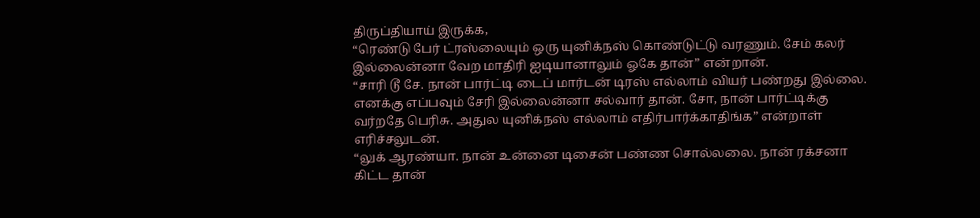திருப்தியாய் இருக்க,
“ரெண்டு பேர் ட்ரஸ்லையும் ஒரு யுனிக்நஸ் கொண்டுட்டு வரணும். சேம் கலர் இல்லைன்னா வேற மாதிரி ஐடியானாலும் ஓகே தான்” என்றான்.
“சாரி டூ சே. நான் பார்ட்டி டைப் மார்டன் டிரஸ் எல்லாம் வியர் பண்றது இல்லை. எனக்கு எப்பவும் சேரி இல்லைன்னா சல்வார் தான். சோ, நான் பார்ட்டிக்கு வர்றதே பெரிசு. அதுல யுனிக்நஸ் எல்லாம் எதிர்பார்க்காதிங்க” என்றாள் எரிச்சலுடன்.
“லுக் ஆரண்யா. நான் உன்னை டிசைன் பண்ண சொல்லலை. நான் ரக்சனா கிட்ட தான்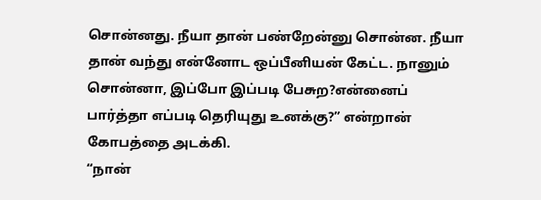சொன்னது. நீயா தான் பண்றேன்னு சொன்ன. நீயா தான் வந்து என்னோட ஒப்பீனியன் கேட்ட. நானும் சொன்னா, இப்போ இப்படி பேசுற?என்னைப் பார்த்தா எப்படி தெரியுது உனக்கு?” என்றான் கோபத்தை அடக்கி.
“நான்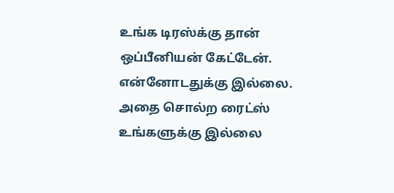உங்க டிரஸ்க்கு தான் ஒப்பீனியன் கேட்டேன். என்னோடதுக்கு இல்லை. அதை சொல்ற ரைட்ஸ் உங்களுக்கு இல்லை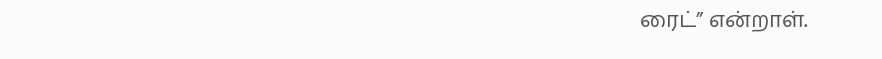ரைட்” என்றாள்.